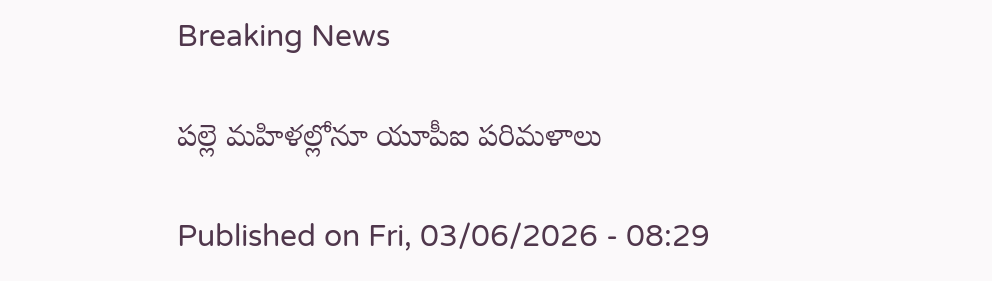Breaking News

పల్లె మహిళల్లోనూ యూపీఐ పరిమళాలు

Published on Fri, 03/06/2026 - 08:29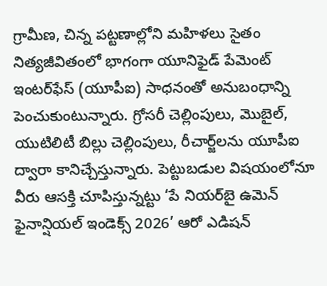గ్రామీణ, చిన్న పట్టణాల్లోని మహిళలు సైతం నిత్యజీవితంలో భాగంగా యూనిఫైడ్‌ పేమెంట్‌ ఇంటర్‌ఫేస్‌ (యూపీఐ) సాధనంతో అనుబంధాన్ని పెంచుకుంటున్నారు. గ్రోసరీ చెల్లింపులు, మొబైల్, యుటిలిటీ బిల్లు చెల్లింపులు, రీచార్జ్‌లను యూపీఐ ద్వారా కానిచ్చేస్తున్నారు. పెట్టుబడుల విషయంలోనూ వీరు ఆసక్తి చూపిస్తున్నట్టు ‘పే నియర్‌బై ఉమెన్‌ ఫైనాన్షియల్‌ ఇండెక్స్‌ 2026’ ఆరో ఎడిషన్‌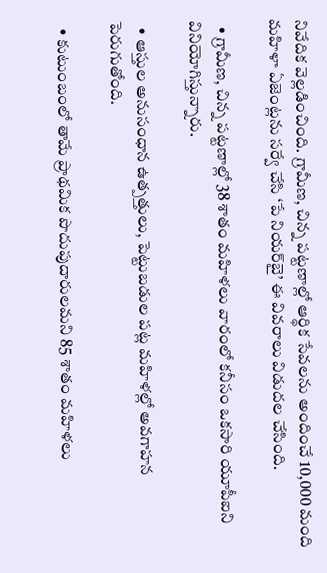నివేదిక వెల్లడించింది. గ్రామీణ, చిన్న పట్టణాల్లో ఆర్థిక సేవలను అందించే 10,000 మంది మహిళా ఏజెంట్లను సర్వే చేసి ‘పే నియర్‌బై’ ఈ వివరాలు విడుదల చేసింది.

  • గ్రామీణ, చిన్న పట్టణాల్లో 38 శాతం మహిళలు వారంలో కనీసం ఒకసారి యూపీఐని వినియోగిస్తున్నారు.

  • ఆస్తుల అనుసంధాన ఉత్పత్తులు, పెట్టుబడుల పట్ల మహిళల్లో అవగాహన పెరుగుతోంది.

  • కుటుంబంలో తామే ప్రాథమిక పొదుపుదారులమని 85 శాతం మహిళలు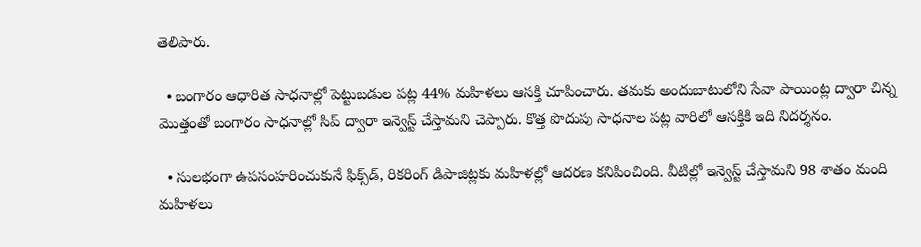తెలిపారు.

  • బంగారం ఆధారిత సాధనాల్లో పెట్టుబడుల పట్ల 44% మహిళలు ఆసక్తి చూపించారు. తమకు అందుబాటులోని సేవా పాయింట్ల ద్వారా చిన్న మొత్తంతో బంగారం సాధనాల్లో సిప్‌ ద్వారా ఇన్వెస్ట్‌ చేస్తామని చెప్పారు. కొత్త పొదుపు సాధనాల పట్ల వారిలో ఆసక్తికి ఇది నిదర్శనం.

  • సులభంగా ఉపసంహరించుకునే ఫిక్స్‌డ్, రికరింగ్‌ డిపాజిట్లకు మహిళల్లో ఆదరణ కనిపించింది. వీటిల్లో ఇన్వెస్ట్‌ చేస్తామని 98 శాతం మంది మహిళలు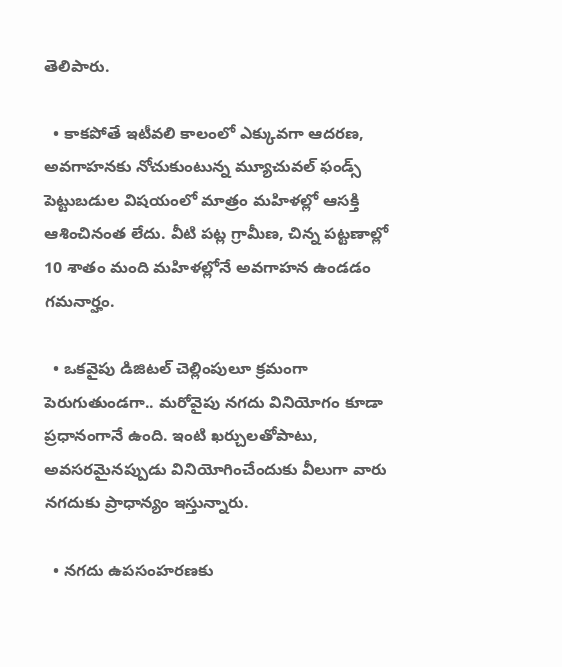తెలిపారు.

  • కాకపోతే ఇటీవలి కాలంలో ఎక్కువగా ఆదరణ, అవగాహనకు నోచుకుంటున్న మ్యూచువల్‌ ఫండ్స్‌ పెట్టుబడుల విషయంలో మాత్రం మహిళల్లో ఆసక్తి ఆశించినంత లేదు. వీటి పట్ల గ్రామీణ, చిన్న పట్టణాల్లో 10 శాతం మంది మహిళల్లోనే అవగాహన ఉండడం గమనార్హం.

  • ఒకవైపు డిజిటల్‌ చెల్లింపులూ క్రమంగా పెరుగుతుండగా.. మరోవైపు నగదు వినియోగం కూడా ప్రధానంగానే ఉంది. ఇంటి ఖర్చులతోపాటు, అవసరమైనప్పుడు వినియోగించేందుకు వీలుగా వారు నగదుకు ప్రాధాన్యం ఇస్తున్నారు.

  • నగదు ఉపసంహరణకు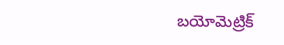బయోమెట్రిక్‌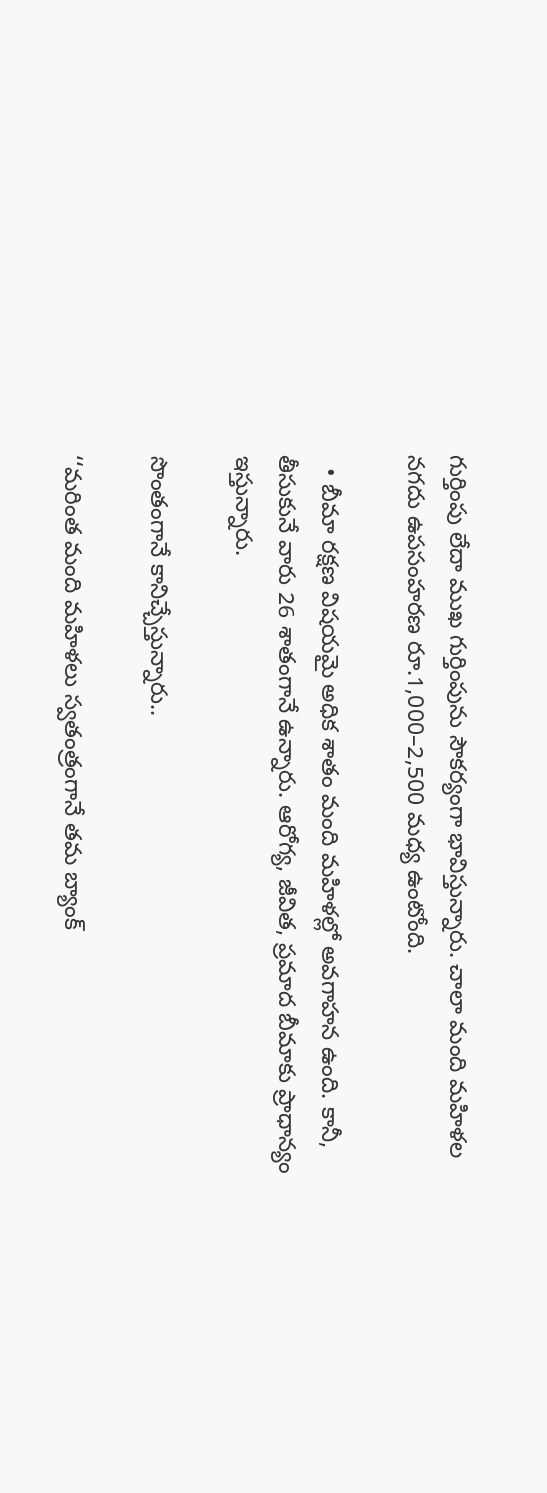గుర్తింపు లేదా ముఖ గుర్తింపును సౌకర్యంగా భావిస్తున్నారు. చాలా మంది మహిళల నగదు ఉపసంహరణ రూ.1,000–2,500 మధ్య ఉంటోంది.

  • బీమా రక్షణ విషయమై అధిక శాతం మంది మహిళల్లో అవగాహన ఉంది. కానీ, తీసుకునే వారు 26 శాతంగానే ఉన్నారు. ఆరోగ్య, జీవిత, ప్రమాద బీమాకు ప్రాధాన్యం ఇస్తున్నారు.

సొంతంగానే కానిచ్చేస్తున్నారు..

‘‘మరింత మంది మహిళలు స్వతంత్రంగానే తమ బ్యాంక్‌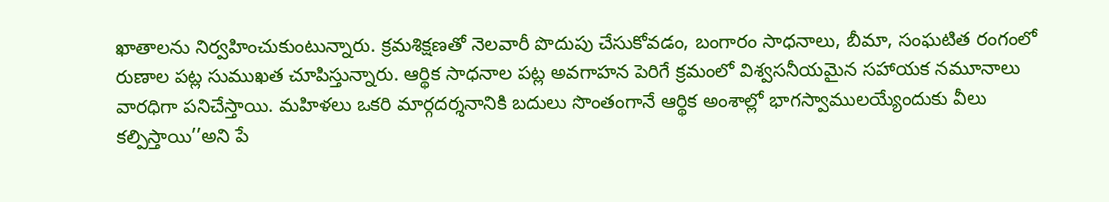ఖాతాలను నిర్వహించుకుంటున్నారు. క్రమశిక్షణతో నెలవారీ పొదుపు చేసుకోవడం, బంగారం సాధనాలు, బీమా, సంఘటిత రంగంలో రుణాల పట్ల సుముఖత చూపిస్తున్నారు. ఆర్థిక సాధనాల పట్ల అవగాహన పెరిగే క్రమంలో విశ్వసనీయమైన సహాయక నమూనాలు వారధిగా పనిచేస్తాయి. మహిళలు ఒకరి మార్గదర్శనానికి బదులు సొంతంగానే ఆర్థిక అంశాల్లో భాగస్వాములయ్యేందుకు వీలు కల్పిస్తాయి’’అని పే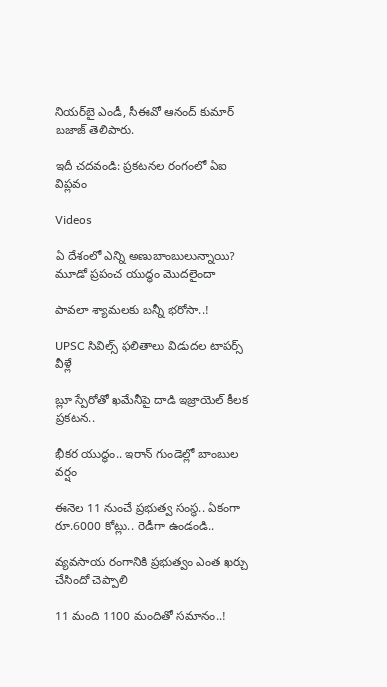నియర్‌బై ఎండీ, సీఈవో ఆనంద్‌ కుమార్‌ బజాజ్‌ తెలిపారు.

ఇదీ చదవండి: ప్రకటనల రంగంలో ఏఐ విప్లవం

Videos

ఏ దేశంలో ఎన్ని అణుబాంబులున్నాయి? మూడో ప్రపంచ యుద్ధం మొదలైందా

పావలా శ్యామలకు బన్నీ భరోసా..!

UPSC సివిల్స్ ఫలితాలు విడుదల టాపర్స్ వీళ్లే

బ్లూ స్పేరోతో ఖమేనీపై దాడి ఇజ్రాయెల్ కీలక ప్రకటన..

భీకర యుద్ధం.. ఇరాన్ గుండెల్లో బాంబుల వర్షం

ఈనెల 11 నుంచే ప్రభుత్వ సంస్థ.. ఏకంగా రూ.6000 కోట్లు.. రెడీగా ఉండండి..

వ్యవసాయ రంగానికి ప్రభుత్వం ఎంత ఖర్చు చేసిందో చెప్పాలి

11 మంది 1100 మందితో సమానం..!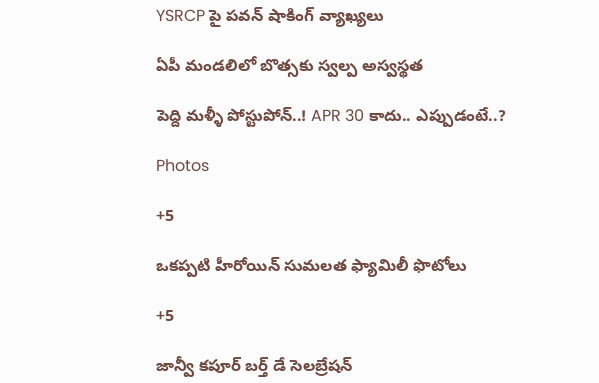YSRCP పై పవన్ షాకింగ్ వ్యాఖ్యలు

ఏపీ మండలిలో బొత్సకు స్వల్ప అస్వస్థత

పెద్ది మళ్ళీ పోస్టుపోన్..! APR 30 కాదు.. ఎప్పుడంటే..?

Photos

+5

ఒకప్పటి హీరోయిన్ సుమలత ఫ్యామిలీ ఫొటోలు

+5

జాన్వీ కపూర్ బర్త్ డే సెలబ్రేషన్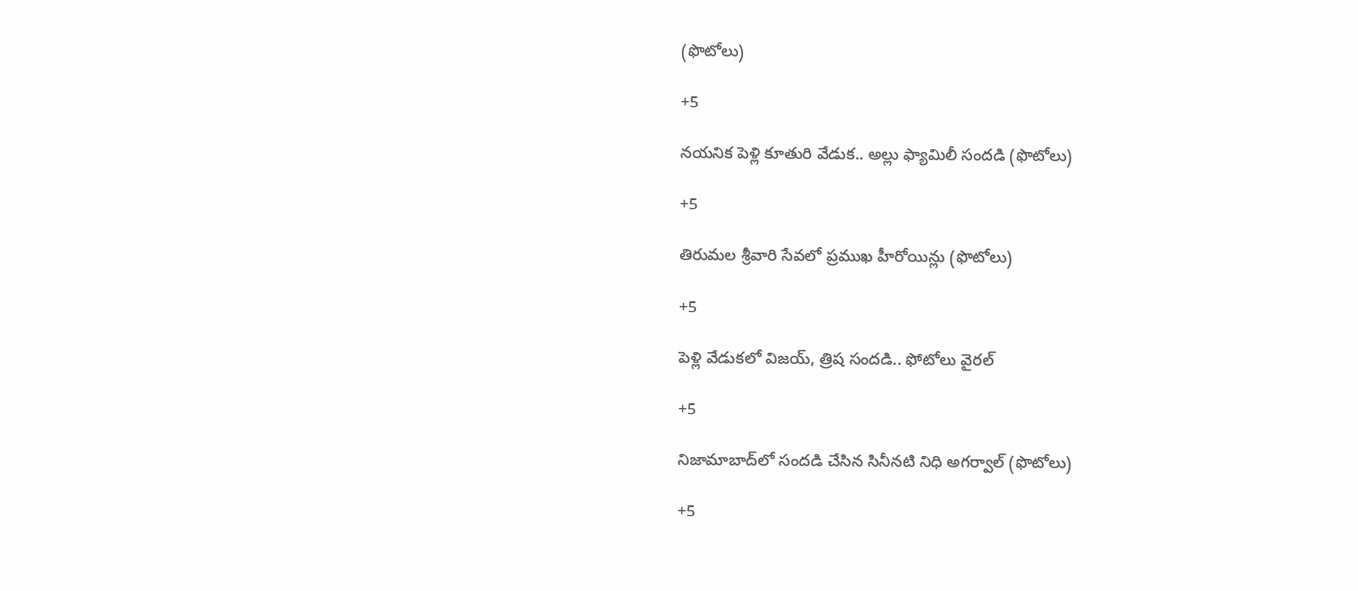(ఫొటోలు)

+5

నయనిక పెళ్లి కూతురి వేడుక.. అల్లు ఫ్యామిలీ సందడి (ఫొటోలు)

+5

తిరుమల శ్రీవారి సేవలో ప్రముఖ హీరోయిన్లు (ఫొటోలు)

+5

పెళ్లి వేడుకలో విజయ్‌, త్రిష సందడి.. ఫోటోలు వైరల్

+5

నిజామాబాద్‌లో సందడి చేసిన సినీనటి నిధి అగర్వాల్‌ (ఫొటోలు)

+5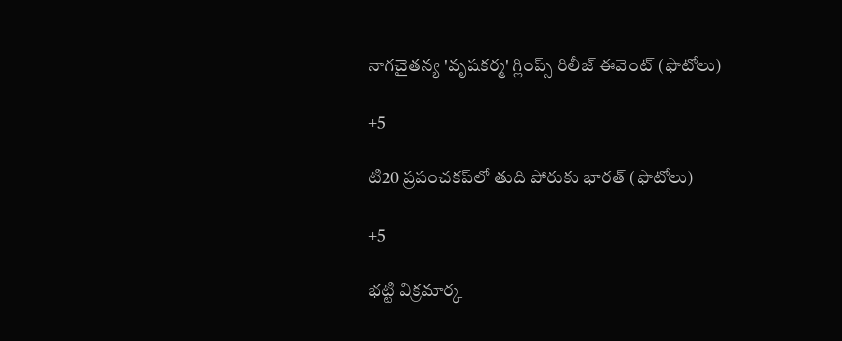నాగచైతన్య 'వృషకర్మ' గ్లింప్స్‌ రిలీజ్‌ ఈవెంట్ (ఫొటోలు)

+5

టి20 ప్రపంచకప్‌లో తుది పోరుకు భారత్‌ (ఫొటోలు)

+5

భట్టి విక్రమార్క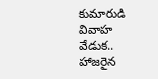కుమారుడి వివాహ వేడుక.. హాజరైన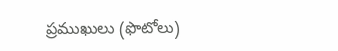ప్రముఖులు (ఫొటోలు)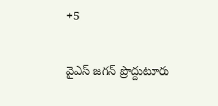+5

వైఎస్‌ జగన్‌ ప్రొద్దుటూరు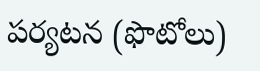పర్యటన (ఫొటోలు)